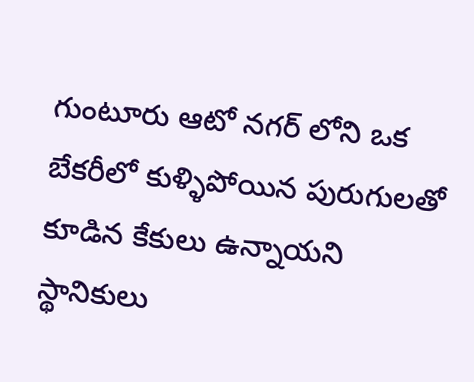గుంటూరు ఆటో నగర్ లోని ఒక బేకరీలో కుళ్ళిపోయిన పురుగులతో కూడిన కేకులు ఉన్నాయని స్థానికులు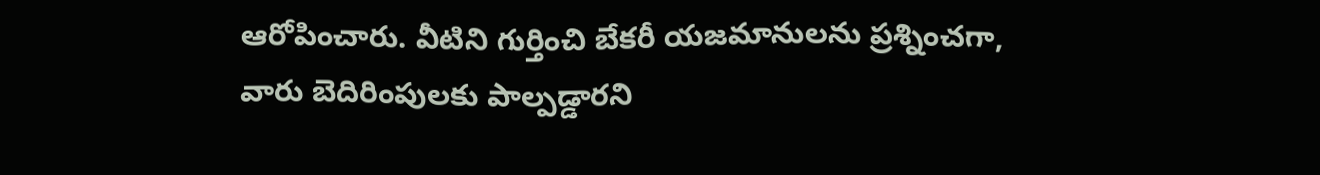ఆరోపించారు. వీటిని గుర్తించి బేకరీ యజమానులను ప్రశ్నించగా, వారు బెదిరింపులకు పాల్పడ్డారని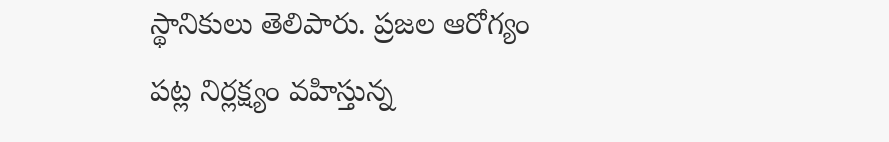స్థానికులు తెలిపారు. ప్రజల ఆరోగ్యం పట్ల నిర్లక్ష్యం వహిస్తున్న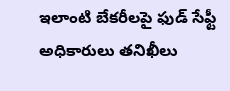ఇలాంటి బేకరీలపై ఫుడ్ సేఫ్టీ అధికారులు తనిఖీలు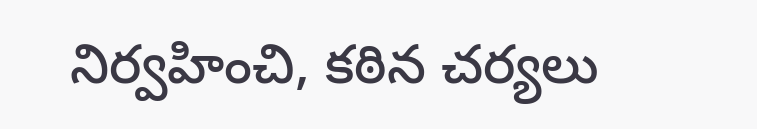నిర్వహించి, కఠిన చర్యలు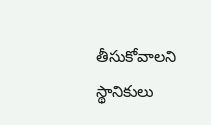తీసుకోవాలని స్థానికులు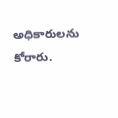అధికారులను కోరారు.